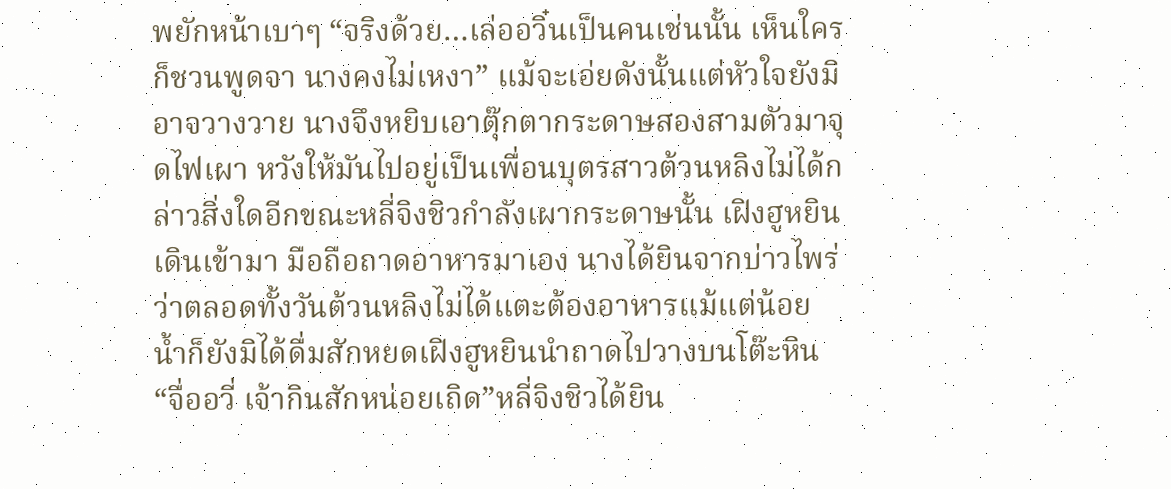พยักหน้าเบาๆ “จริงด้วย…เล่ออวิ๋นเป็นคนเช่นนั้น เห็นใครก็ชวนพูดจา นางคงไม่เหงา” แม้จะเอ่ยดังนั้นแต่หัวใจยังมิอาจวางวาย นางจึงหยิบเอาตุ๊กตากระดาษสองสามตัวมาจุดไฟเผา หวังให้มันไปอยู่เป็นเพื่อนบุตรสาวต้วนหลิงไม่ได้กล่าวสิ่งใดอีกขณะหลี่จิงชิวกำลังเผากระดาษนั้น เฝิงฮูหยินเดินเข้ามา มือถือถาดอาหารมาเอง นางได้ยินจากบ่าวไพร่ว่าตลอดทั้งวันต้วนหลิงไม่ได้แตะต้องอาหารแม้แต่น้อย น้ำก็ยังมิได้ดื่มสักหยดเฝิงฮูหยินนำถาดไปวางบนโต๊ะหิน “จื่ออวี่ เจ้ากินสักหน่อยเถิด”หลี่จิงชิวได้ยิน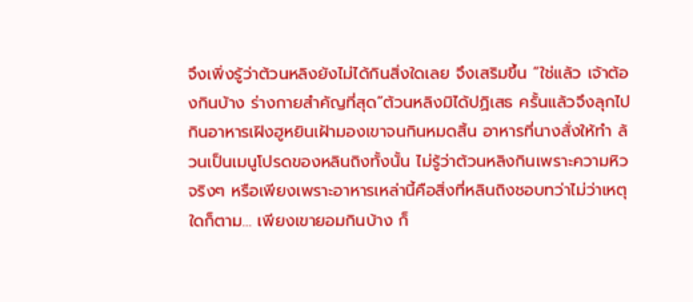จึงเพิ่งรู้ว่าต้วนหลิงยังไม่ได้กินสิ่งใดเลย จึงเสริมขึ้น “ใช่แล้ว เจ้าต้องกินบ้าง ร่างกายสำคัญที่สุด”ต้วนหลิงมิได้ปฏิเสธ ครั้นแล้วจึงลุกไปกินอาหารเฝิงฮูหยินเฝ้ามองเขาจนกินหมดสิ้น อาหารที่นางสั่งให้ทำ ล้วนเป็นเมนูโปรดของหลินถิงทั้งนั้น ไม่รู้ว่าต้วนหลิงกินเพราะความหิวจริงๆ หรือเพียงเพราะอาหารเหล่านี้คือสิ่งที่หลินถิงชอบทว่าไม่ว่าเหตุใดก็ตาม… เพียงเขายอมกินบ้าง ก็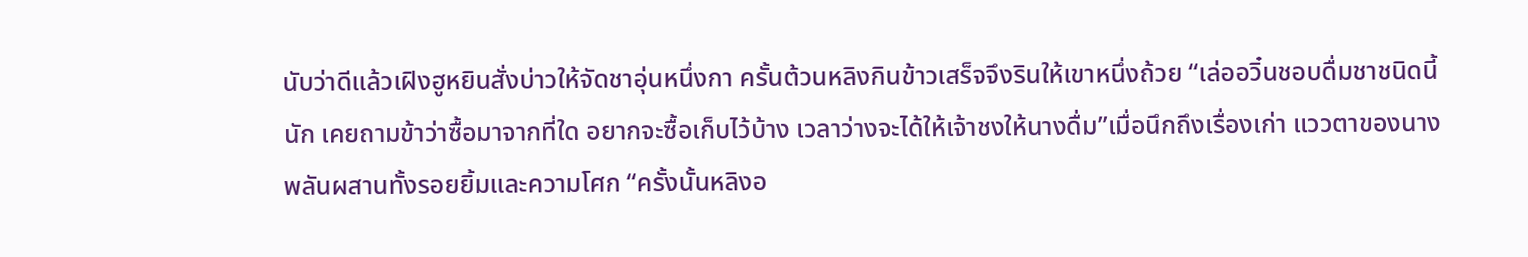นับว่าดีแล้วเฝิงฮูหยินสั่งบ่าวให้จัดชาอุ่นหนึ่งกา ครั้นต้วนหลิงกินข้าวเสร็จจึงรินให้เขาหนึ่งถ้วย “เล่ออวิ๋นชอบดื่มชาชนิดนี้นัก เคยถามข้าว่าซื้อมาจากที่ใด อยากจะซื้อเก็บไว้บ้าง เวลาว่างจะได้ให้เจ้าชงให้นางดื่ม”เมื่อนึกถึงเรื่องเก่า แววตาของนางพลันผสานทั้งรอยยิ้มและความโศก “ครั้งนั้นหลิงอ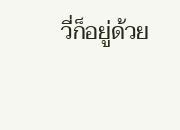วี่ก็อยู่ด้วย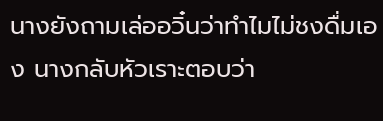นางยังถามเล่ออวิ๋นว่าทำไมไม่ชงดื่มเอง นางกลับหัวเราะตอบว่า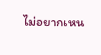ไม่อยากเหน